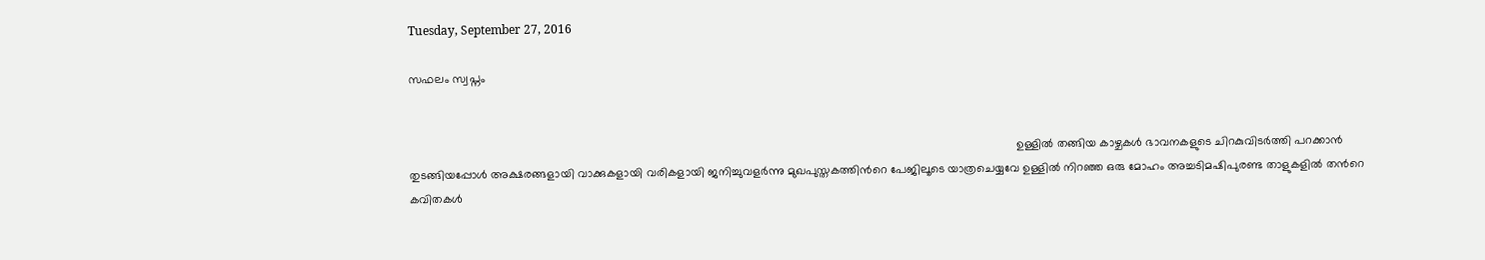Tuesday, September 27, 2016

സഫലം സ്വപ്നം


                                                                                                                                                                                         ഉള്ളില്‍ തങ്ങിയ കാഴ്ചകള്‍ ഭാവനകളുടെ ചിറകുവിടര്‍ത്തി പറക്കാന്‍ തുടങ്ങിയപ്പോള്‍ അക്ഷരങ്ങളായി വാക്കുകളായി വരികളായി ജനിച്ചുവളര്‍ന്നു മുഖപുസ്തകത്തിന്‍റെ പേജിലൂടെ യാത്രചെയ്യവേ ഉള്ളില്‍ നിറഞ്ഞ ഒരു മോഹം അച്ചടിമഷിപുരണ്ട താളുകളില്‍ തന്‍റെ കവിതകള്‍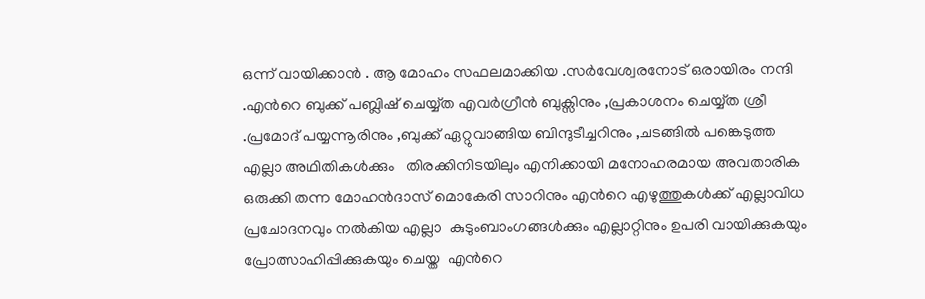ഒന്ന് വായിക്കാന്‍ . ആ മോഹം സഫലമാക്കിയ .സര്‍വേശ്വരനോട് ഒരായിരം നന്ദി .എന്‍റെ ബുക്ക്‌ പബ്ലിഷ് ചെയ്യ്ത എവര്‍ഗ്രീന്‍ ബുക്സിനും ,പ്രകാശനം ചെയ്യ്ത ശ്രീ .പ്രമോദ് പയ്യന്നൂരിനും ,ബുക്ക് ഏറ്റുവാങ്ങിയ ബിന്ദുടീച്ചറിനും ,ചടങ്ങില്‍ പങ്കെടുത്ത എല്ലാ അഥിതികള്‍ക്കും   തിരക്കിനിടയിലും എനിക്കായി മനോഹരമായ അവതാരിക ഒരുക്കി തന്ന മോഹന്‍ദാസ് മൊകേരി സാറിനും എന്‍റെ എഴുത്തുകള്‍ക്ക് എല്ലാവിധ പ്രചോദനവും നല്‍കിയ എല്ലാ  കുടുംബാംഗങ്ങള്‍ക്കും എല്ലാറ്റിനും ഉപരി വായിക്കുകയും പ്രോത്സാഹിപ്പിക്കുകയും ചെയ്ത  എന്‍റെ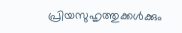പ്രിയസുഹൃത്തുക്കള്‍ക്കും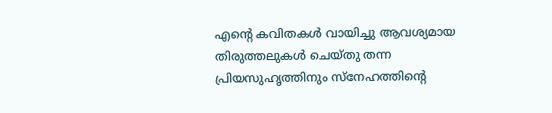എന്‍റെ കവിതകള്‍ വായിച്ചു ആവശ്യമായ തിരുത്തലുകള്‍ ചെയ്തു തന്ന പ്രിയസുഹൃത്തിനും സ്നേഹത്തിന്‍റെ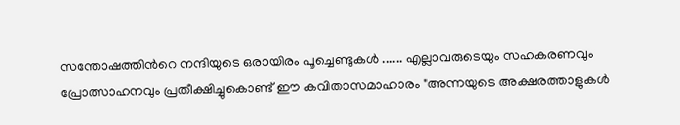സന്തോഷത്തിന്‍റെ നന്ദിയുടെ ഒരായിരം പൂച്ചെണ്ടുകള്‍ ...... എല്ലാവരുടെയും സഹകരണവും പ്രോത്സാഹനവും പ്രതീക്ഷിച്ചുകൊണ്ട് ഈ കവിതാസമാഹാരം "അന്നയുടെ അക്ഷരത്താളുകള്‍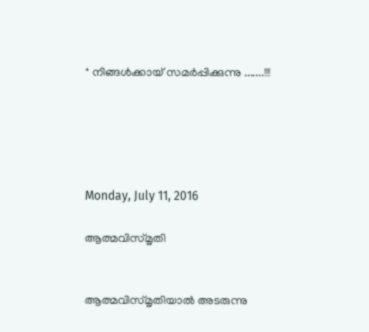" നിങ്ങള്‍ക്കായ്‌ സമര്‍പ്പിക്കുന്നു .......!!!





Monday, July 11, 2016

ആത്മവിസ്മൃതി


ആത്മവിസ്മൃതിയാല്‍ അടരുന്നു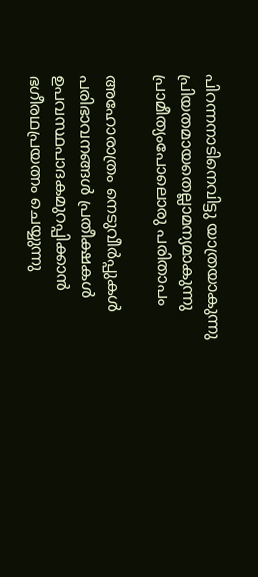പിറന്നനാടിനെവിട്ടു യാത്രയാകുന്നു
പ്രിയതമായതെല്ലാമന്യമാകുന്നു
പ്രാമീത്യംപോലൊരു പരിതാപം

അഹോരാത്രം നെടുവീര്‍പ്പുകള്‍
പരിഭാവനങ്ങള്‍ പ്രതീക്ഷകള്‍
ഉപവസ്ഥപാദകമുറപ്പിക്കാന്‍
ഭഗീരഥപ്രയത്നം ചെയ്യുന്നു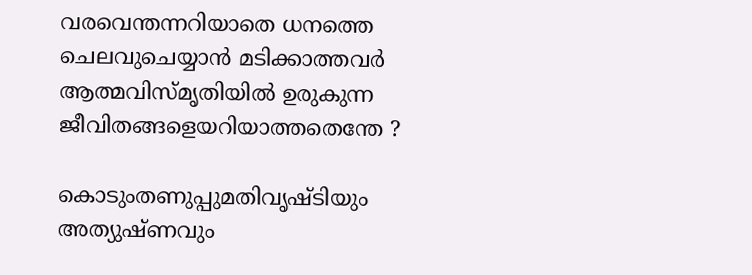വരവെന്തന്നറിയാതെ ധനത്തെ
ചെലവുചെയ്യാന്‍ മടിക്കാത്തവര്‍
ആത്മവിസ്മൃതിയില്‍ ഉരുകുന്ന
ജീവിതങ്ങളെയറിയാത്തതെന്തേ ?

കൊടുംതണുപ്പുമതിവൃഷ്ടിയും
അത്യുഷ്ണവും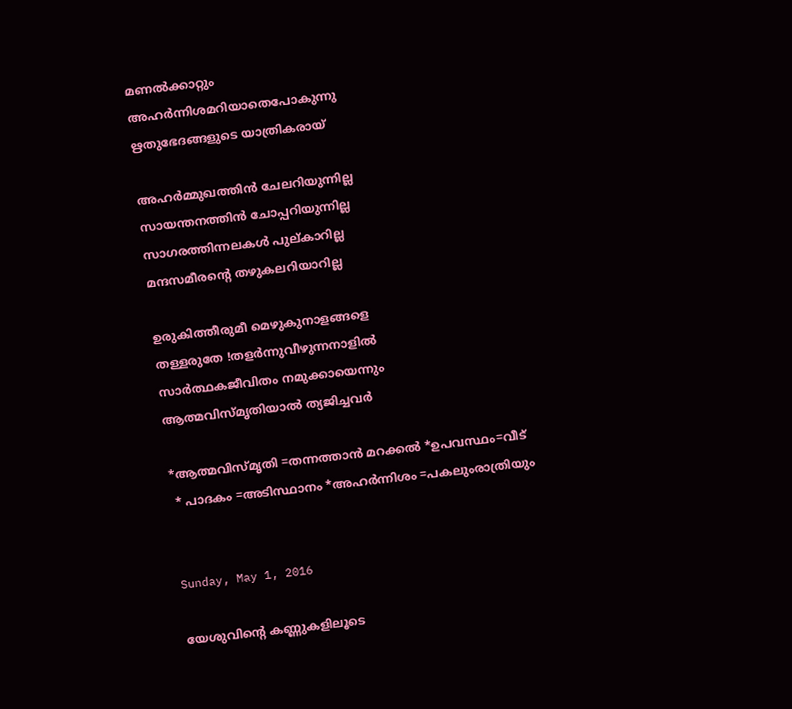മണല്‍ക്കാറ്റും
അഹര്‍ന്നിശമറിയാതെപോകുന്നു
ഋതുഭേദങ്ങളുടെ യാത്രികരായ്

അഹര്‍മ്മുഖത്തിന്‍ ചേലറിയുന്നില്ല
സായന്തനത്തിന്‍ ചോപ്പറിയുന്നില്ല
സാഗരത്തിന്നലകള്‍ പുല്കാറില്ല
മന്ദസമീരന്‍റെ തഴുകലറിയാറില്ല

ഉരുകിത്തീരുമീ മെഴുകുനാളങ്ങളെ
തള്ളരുതേ !തളര്‍ന്നുവീഴുന്നനാളില്‍
സാര്‍ത്ഥകജീവിതം നമുക്കായെന്നും
ആത്മവിസ്മൃതിയാല്‍ ത്യജിച്ചവര്‍

*ആത്മവിസ്മൃതി =തന്നത്താന്‍ മറക്കല്‍ *ഉപവസ്ഥം=വീട്
 * പാദകം =അടിസ്ഥാനം *അഹര്‍ന്നിശം =പകലുംരാത്രിയും


Sunday, May 1, 2016

യേശുവിന്‍റെ കണ്ണുകളിലൂടെ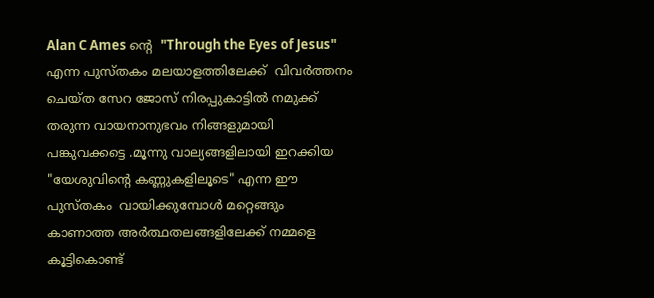Alan C Ames ന്‍റെ  "Through the Eyes of Jesus" എന്ന പുസ്തകം മലയാളത്തിലേക്ക്  വിവര്‍ത്തനം  ചെയ്ത സേറ ജോസ് നിരപ്പുകാട്ടില്‍ നമുക്ക്  തരുന്ന വായനാനുഭവം നിങ്ങളുമായി  പങ്കുവക്കട്ടെ .മൂന്നു വാല്യങ്ങളിലായി ഇറക്കിയ "യേശുവിന്‍റെ കണ്ണുകളിലൂടെ" എന്ന ഈ  പുസ്തകം  വായിക്കുമ്പോള്‍ മറ്റെങ്ങും കാണാത്ത അര്‍ത്ഥതലങ്ങളിലേക്ക് നമ്മളെ കൂട്ടികൊണ്ട്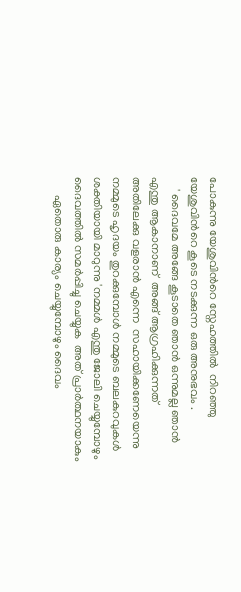പോകുന്നു യേശുവിന്‍റെ സ്നേഹത്തില്‍  നിറഞ്ഞു യേശുവിന്‍റെ കൂടെ നടക്കുന്ന ഒരു അനുഭവം .
    ' ദൈവമേ അങ്ങേ കൂടാതെ ഞാന്‍ ഒന്നുമല്ല ഞാന്‍ എന്തു ആകാനാണ്  അങ്ങ് ആഗ്രഹിക്കുന്നത്  അതിലേക്കു വളരാന്‍ എന്നെ  സഹായിക്കണേയെന്നു നമ്മുടെ ഹൃദയം തുറക്കുമ്പോള്‍ നമ്മുടെ ബലകുറവുകള്‍ ശക്തിയായി മാറുന്നു 'നമ്മള്‍ എന്തു ജോലി ചെയ്യുമ്പോഴും ദൈവത്തില്‍ സമര്‍പ്പിച്ചു ചെയ്യുക  അത് പ്രാര്‍ത്ഥനയാകും
      ഏതൊരു കാര്യം ചെയ്യുമ്പോഴും ദൈവം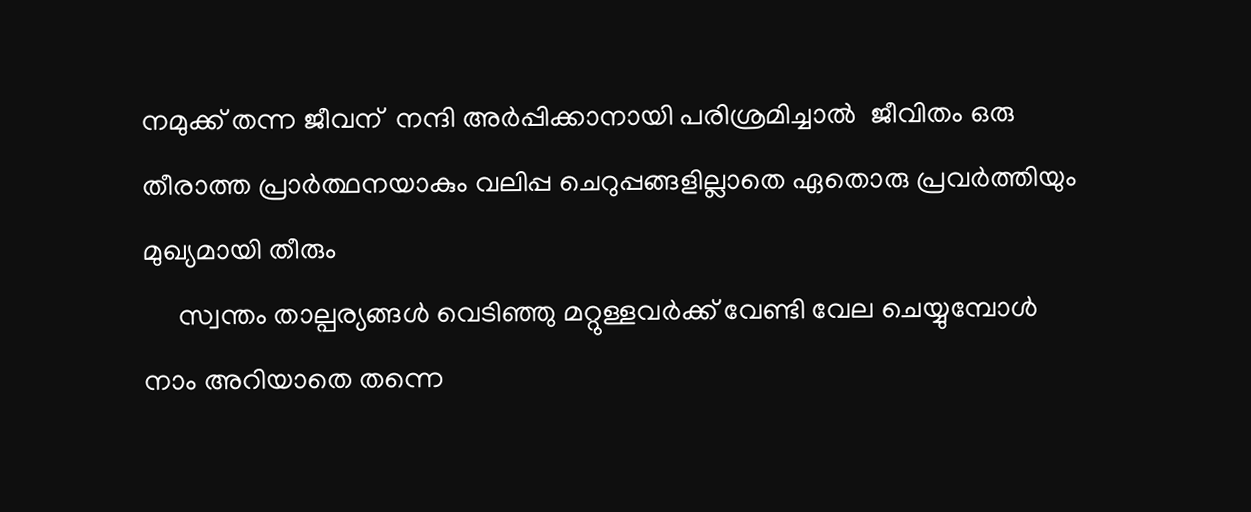നമുക്ക് തന്ന ജീവന്  നന്ദി അര്‍പ്പിക്കാനായി പരിശ്രമിച്ചാല്‍  ജീവിതം ഒരു തീരാത്ത പ്രാര്‍ത്ഥനയാകും വലിപ്പ ചെറുപ്പങ്ങളില്ലാതെ ഏതൊരു പ്രവര്‍ത്തിയും മുഖ്യമായി തീരും
     സ്വന്തം താല്പര്യങ്ങള്‍ വെടിഞ്ഞു മറ്റുള്ളവര്‍ക്ക് വേണ്ടി വേല ചെയ്യുമ്പോള്‍ നാം അറിയാതെ തന്നെ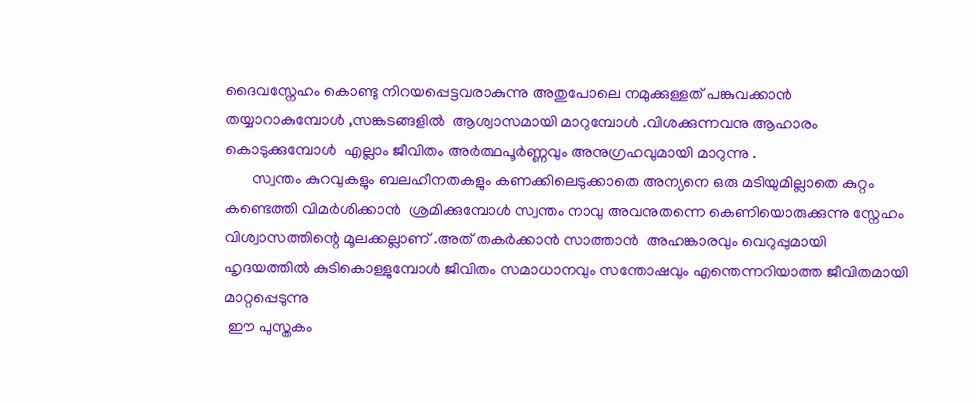ദൈവസ്നേഹം കൊണ്ടു നിറയപ്പെട്ടവരാകുന്നു അതുപോലെ നമുക്കുള്ളത് പങ്കുവക്കാന്‍ തയ്യാറാകുമ്പോള്‍ ,സങ്കടങ്ങളില്‍  ആശ്വാസമായി മാറുമ്പോള്‍ .വിശക്കുന്നവനു ആഹാരം കൊടുക്കുമ്പോള്‍  എല്ലാം ജീവിതം അര്‍ത്ഥപൂര്‍ണ്ണവും അനുഗ്രഹവുമായി മാറുന്നു .
       സ്വന്തം കുറവുകളും ബലഹീനതകളും കണക്കിലെടുക്കാതെ അന്യനെ ഒരു മടിയുമില്ലാതെ കുറ്റം കണ്ടെത്തി വിമര്‍ശിക്കാന്‍  ശ്രമിക്കുമ്പോള്‍ സ്വന്തം നാവു അവനുതന്നെ കെണിയൊരുക്കുന്നു സ്നേഹം വിശ്വാസത്തിന്റെ മൂലക്കല്ലാണ് .അത് തകര്‍ക്കാന്‍ സാത്താന്‍  അഹങ്കാരവും വെറുപ്പുമായി ഹൃദയത്തില്‍ കുടികൊള്ളുമ്പോള്‍ ജീവിതം സമാധാനവും സന്തോഷവും എന്തെന്നറിയാത്ത ജീവിതമായി മാറ്റപ്പെടുന്നു
 ഈ പുസ്തകം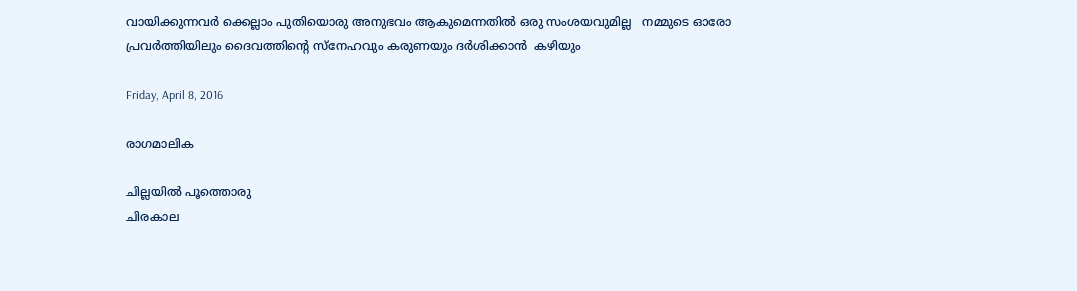വായിക്കുന്നവര്‍ ക്കെല്ലാം പുതിയൊരു അനുഭവം ആകുമെന്നതില്‍ ഒരു സംശയവുമില്ല   നമ്മുടെ ഓരോ പ്രവര്‍ത്തിയിലും ദൈവത്തിന്‍റെ സ്നേഹവും കരുണയും ദര്‍ശിക്കാന്‍  കഴിയും

Friday, April 8, 2016

രാഗമാലിക

ചില്ലയില്‍ പൂത്തൊരു
ചിരകാല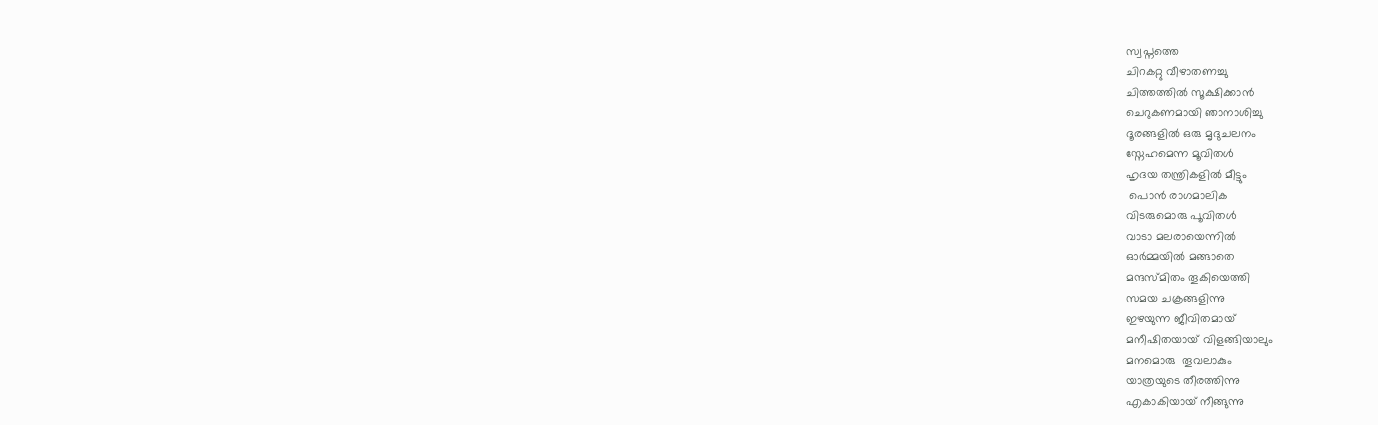സ്വപ്നത്തെ
ചിറകറ്റു വീഴാതണച്ചു
ചിത്തത്തില്‍ സൂക്ഷിക്കാന്‍
ചെറുകണമായി ഞാനാശിച്ചു
ദൂരങ്ങളില്‍ ഒരു മൃദുചലനം
സ്നേഹമെന്ന മൂവിതള്‍
ഹൃദയ തന്ത്രികളില്‍ മീട്ടും
 പൊന്‍ രാഗമാലിക
വിടരുമൊരു പൂവിതള്‍
വാടാ മലരായെന്നില്‍
ഓര്‍മ്മയില്‍ മങ്ങാതെ
മന്ദസ്മിതം തൂകിയെത്തി
സമയ ചക്രങ്ങളിന്നു
ഇഴയുന്ന ജീവിതമായ്
മനീഷിതയായ് വിളങ്ങിയാലും
മനമൊരു  തൂവലാകും
യാത്രയുടെ തീരത്തിന്നു
എകാകിയായ് നീങ്ങുന്നു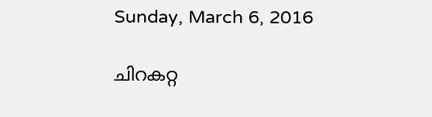Sunday, March 6, 2016

ചിറകറ്റ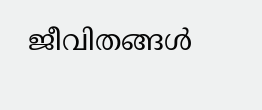ജീവിതങ്ങള്‍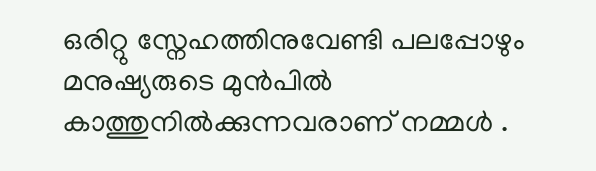ഒരിറ്റു സ്നേഹത്തിനുവേണ്ടി പലപ്പോഴും മനുഷ്യരുടെ മുന്‍പില്‍ കാത്തുനില്‍ക്കുന്നവരാണ് നമ്മള്‍ .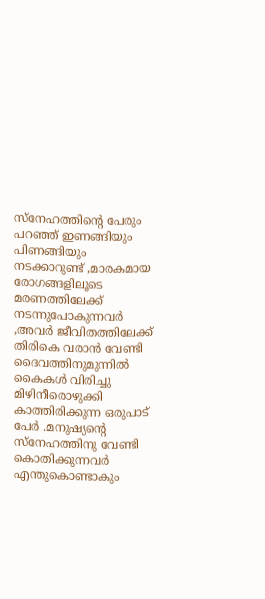സ്നേഹത്തിന്‍റെ പേരും പറഞ്ഞ്‌ ഇണങ്ങിയും പിണങ്ങിയും നടക്കാറുണ്ട് ,മാരകമായ രോഗങ്ങളിലൂടെ മരണത്തിലേക്ക് നടന്നുപോകുന്നവര്‍ ,അവര്‍ ജീവിതത്തിലേക്ക് തിരികെ വരാന്‍ വേണ്ടി ദൈവത്തിനുമുന്നില്‍ കൈകള്‍ വിരിച്ചു മിഴിനീരൊഴുക്കി കാത്തിരിക്കുന്ന ഒരുപാട് പേര്‍ .മനുഷ്യന്‍റെ സ്നേഹത്തിനു വേണ്ടി കൊതിക്കുന്നവര്‍ എന്തുകൊണ്ടാകും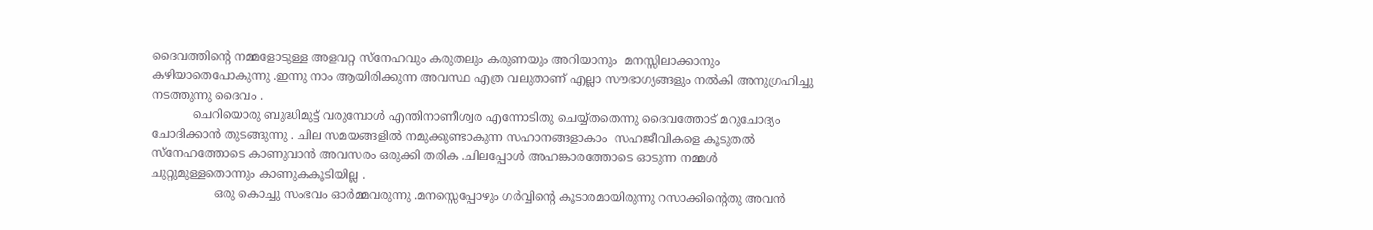ദൈവത്തിന്‍റെ നമ്മളോടുള്ള അളവറ്റ സ്നേഹവും കരുതലും കരുണയും അറിയാനും  മനസ്സിലാക്കാനും കഴിയാതെപോകുന്നു .ഇന്നു നാം ആയിരിക്കുന്ന അവസ്ഥ എത്ര വലുതാണ്‌ എല്ലാ സൗഭാഗ്യങ്ങളും നല്‍കി അനുഗ്രഹിച്ചു നടത്തുന്നു ദൈവം .
           ചെറിയൊരു ബുദ്ധിമുട്ട് വരുമ്പോള്‍ എന്തിനാണീശ്വര എന്നോടിതു ചെയ്യ്തതെന്നു ദൈവത്തോട് മറുചോദ്യം ചോദിക്കാന്‍ തുടങ്ങുന്നു . ചില സമയങ്ങളില്‍ നമുക്കുണ്ടാകുന്ന സഹാനങ്ങളാകാം  സഹജീവികളെ കൂടുതല്‍ സ്നേഹത്തോടെ കാണുവാന്‍ അവസരം ഒരുക്കി തരിക .ചിലപ്പോള്‍ അഹങ്കാരത്തോടെ ഓടുന്ന നമ്മള്‍ ചുറ്റുമുള്ളതൊന്നും കാണുകകൂടിയില്ല .
                 ഒരു കൊച്ചു സംഭവം ഓര്‍മ്മവരുന്നു .മനസ്സെപ്പോഴും ഗര്‍വ്വിന്‍റെ കൂടാരമായിരുന്നു റസാക്കിന്‍റെതു അവന്‍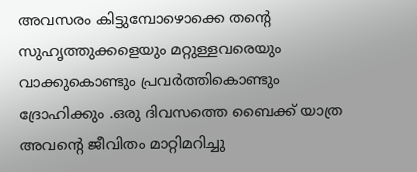അവസരം കിട്ടുമ്പോഴൊക്കെ തന്‍റെ സുഹൃത്തുക്കളെയും മറ്റുള്ളവരെയും  വാക്കുകൊണ്ടും പ്രവര്‍ത്തികൊണ്ടും ദ്രോഹിക്കും .ഒരു ദിവസത്തെ ബൈക്ക് യാത്ര അവന്‍റെ ജീവിതം മാറ്റിമറിച്ചു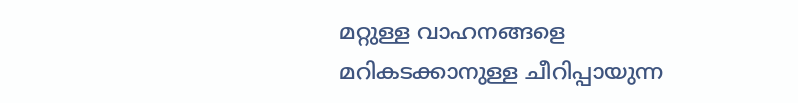മറ്റുള്ള വാഹനങ്ങളെ മറികടക്കാനുള്ള ചീറിപ്പായുന്ന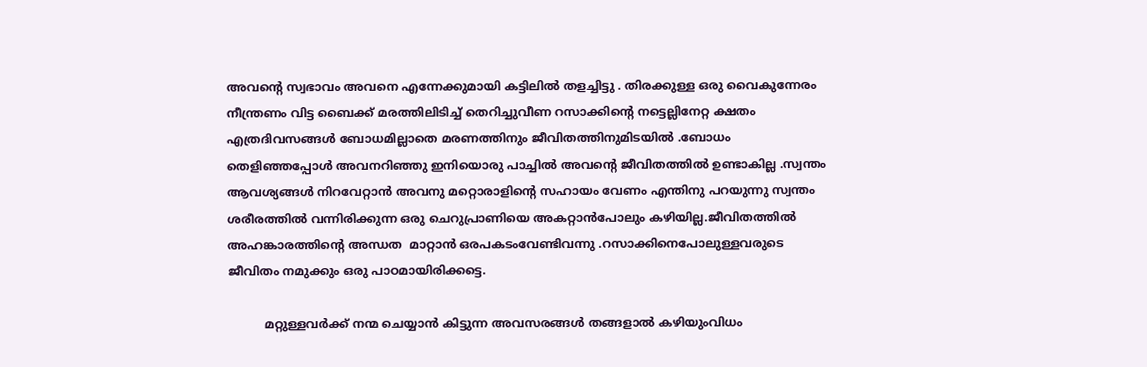അവന്‍റെ സ്വഭാവം അവനെ എന്നേക്കുമായി കട്ടിലില്‍ തളച്ചിട്ടു . തിരക്കുള്ള ഒരു വൈകുന്നേരം നീന്ത്രണം വിട്ട ബൈക്ക് മരത്തിലിടിച്ച് തെറിച്ചുവീണ റസാക്കിന്‍റെ നട്ടെല്ലിനേറ്റ ക്ഷതം  എത്രദിവസങ്ങള്‍ ബോധമില്ലാതെ മരണത്തിനും ജീവിതത്തിനുമിടയില്‍ .ബോധം തെളിഞ്ഞപ്പോള്‍ അവനറിഞ്ഞു ഇനിയൊരു പാച്ചില്‍ അവന്‍റെ ജീവിതത്തില്‍ ഉണ്ടാകില്ല .സ്വന്തം ആവശ്യങ്ങള്‍ നിറവേറ്റാന്‍ അവനു മറ്റൊരാളിന്‍റെ സഹായം വേണം എന്തിനു പറയുന്നു സ്വന്തം ശരീരത്തില്‍ വന്നിരിക്കുന്ന ഒരു ചെറുപ്രാണിയെ അകറ്റാന്‍പോലും കഴിയില്ല.ജീവിതത്തില്‍ അഹങ്കാരത്തിന്‍റെ അന്ധത  മാറ്റാന്‍ ഒരപകടംവേണ്ടിവന്നു .റസാക്കിനെപോലുള്ളവരുടെ ജീവിതം നമുക്കും ഒരു പാഠമായിരിക്കട്ടെ.

          മറ്റുള്ളവര്‍ക്ക് നന്മ ചെയ്യാന്‍ കിട്ടുന്ന അവസരങ്ങള്‍ തങ്ങളാല്‍ കഴിയുംവിധം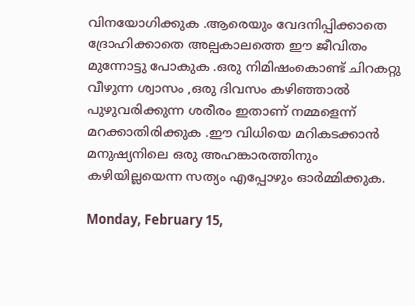വിനയോഗിക്കുക .ആരെയും വേദനിപ്പിക്കാതെ ദ്രോഹിക്കാതെ അല്പകാലത്തെ ഈ ജീവിതം മുന്നോട്ടു പോകുക .ഒരു നിമിഷംകൊണ്ട് ചിറകറ്റു വീഴുന്ന ശ്വാസം ,ഒരു ദിവസം കഴിഞ്ഞാല്‍ പുഴുവരിക്കുന്ന ശരീരം ഇതാണ് നമ്മളെന്ന് മറക്കാതിരിക്കുക .ഈ വിധിയെ മറികടക്കാന്‍ മനുഷ്യനിലെ ഒരു അഹങ്കാരത്തിനും കഴിയില്ലയെന്ന സത്യം എപ്പോഴും ഓര്‍മ്മിക്കുക.

Monday, February 15,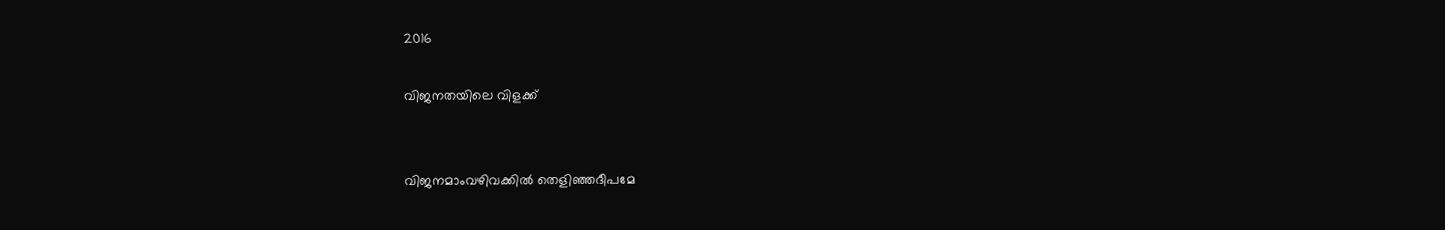2016

വിജനതയിലെ വിളക്ക്


വിജനമാംവഴിവക്കില്‍ തെളിഞ്ഞദീപമേ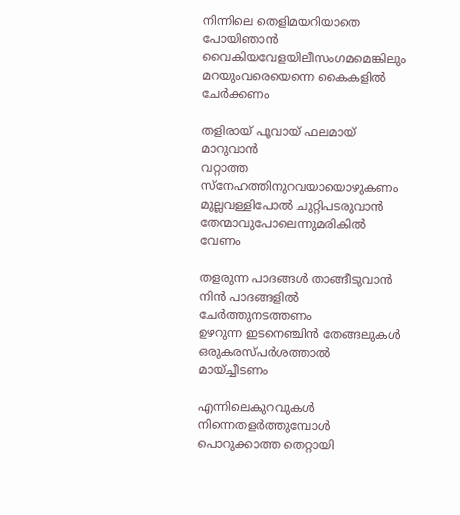നിന്നിലെ തെളിമയറിയാതെ പോയിഞാന്‍
വൈകിയവേളയിലീസംഗമമെങ്കിലും
മറയുംവരെയെന്നെ കൈകളില്‍ ചേര്‍ക്കണം

തളിരായ് പൂവായ് ഫലമായ് മാറുവാന്‍
വറ്റാത്ത സ്നേഹത്തിനുറവയായൊഴുകണം
മുല്ലവള്ളിപോല്‍ ചുറ്റിപടരുവാന്‍
തേന്മാവുപോലെന്നുമരികില്‍ വേണം

തളരുന്ന പാദങ്ങള്‍ താങ്ങീടുവാന്‍
നിന്‍ പാദങ്ങളില്‍ ചേര്‍ത്തുനടത്തണം
ഉഴറുന്ന ഇടനെഞ്ചിന്‍ തേങ്ങലുകള്‍
ഒരുകരസ്പര്‍ശത്താല്‍  മായ്ച്ചീടണം

എന്നിലെകുറവുകള്‍ നിന്നെതളര്‍ത്തുമ്പോള്‍
പൊറുക്കാത്ത തെറ്റായി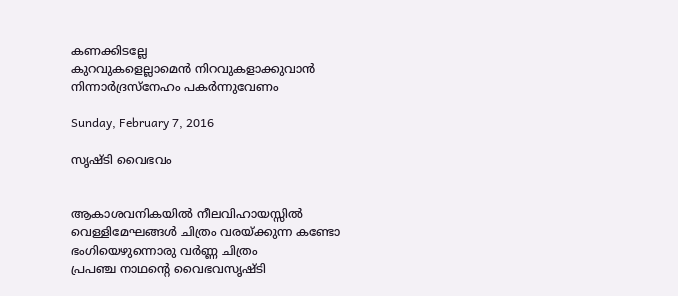കണക്കിടല്ലേ
കുറവുകളെല്ലാമെന്‍ നിറവുകളാക്കുവാന്‍
നിന്നാര്‍ദ്രസ്നേഹം പകര്‍ന്നുവേണം

Sunday, February 7, 2016

സൃഷ്ടി വൈഭവം


ആകാശവനികയില്‍ നീലവിഹായസ്സില്‍
വെള്ളിമേഘങ്ങള്‍ ചിത്രം വരയ്ക്കുന്ന കണ്ടോ
ഭംഗിയെഴുന്നൊരു വര്‍ണ്ണ ചിത്രം
പ്രപഞ്ച നാഥന്റെ വൈഭവസൃഷ്ടി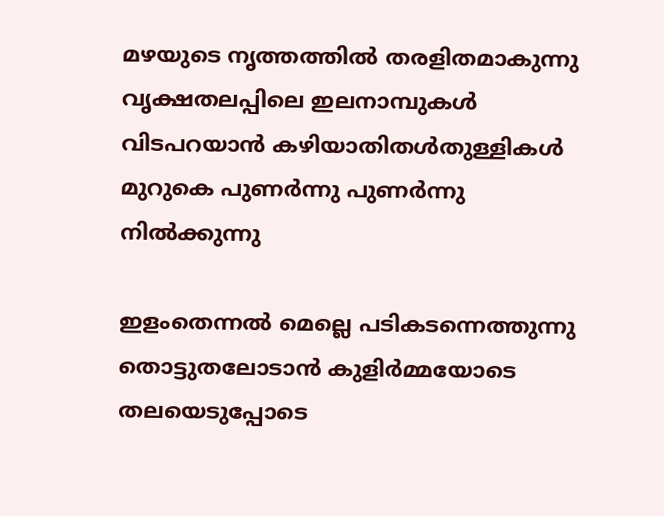മഴയുടെ നൃത്തത്തില്‍ തരളിതമാകുന്നു
വൃക്ഷതലപ്പിലെ ഇലനാമ്പുകള്‍
വിടപറയാന്‍ കഴിയാതിതള്‍തുള്ളികള്‍
മുറുകെ പുണര്‍ന്നു പുണര്‍ന്നു നില്‍ക്കുന്നു

ഇളംതെന്നല്‍ മെല്ലെ പടികടന്നെത്തുന്നു
തൊട്ടുതലോടാന്‍ കുളിര്‍മ്മയോടെ
തലയെടുപ്പോടെ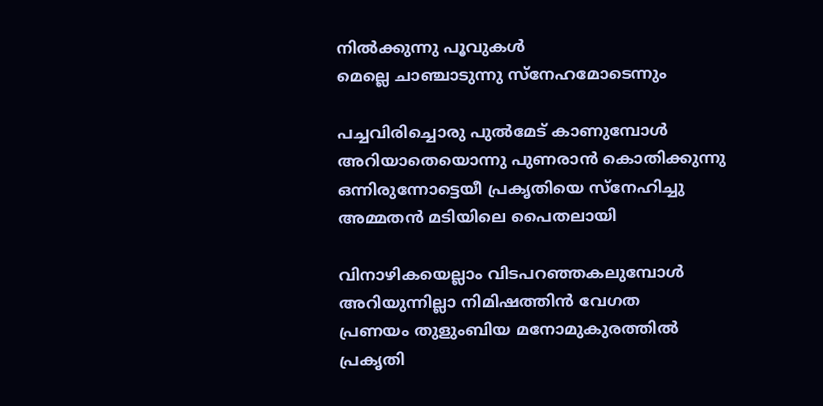നില്‍ക്കുന്നു പൂവുകള്‍
മെല്ലെ ചാഞ്ചാടുന്നു സ്നേഹമോടെന്നും

പച്ചവിരിച്ചൊരു പുല്‍മേട്‌ കാണുമ്പോള്‍
അറിയാതെയൊന്നു പുണരാന്‍ കൊതിക്കുന്നു
ഒന്നിരുന്നോട്ടെയീ പ്രകൃതിയെ സ്നേഹിച്ചു
അമ്മതന്‍ മടിയിലെ പൈതലായി

വിനാഴികയെല്ലാം വിടപറഞ്ഞകലുമ്പോള്‍
അറിയുന്നില്ലാ നിമിഷത്തിന്‍ വേഗത
പ്രണയം തുളുംബിയ മനോമുകുരത്തില്‍
പ്രകൃതി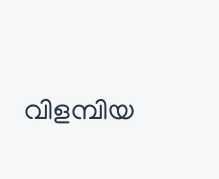വിളമ്പിയ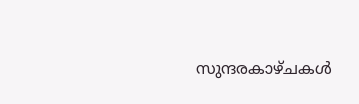സുന്ദരകാഴ്ചകള്‍